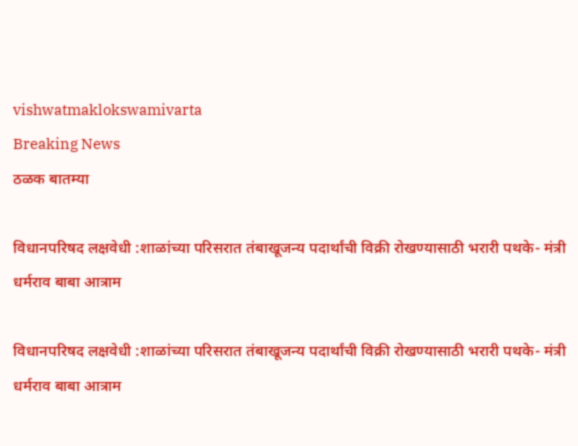vishwatmaklokswamivarta
Breaking News
ठळक बातम्या

विधानपरिषद लक्षवेधी :शाळांच्या परिसरात तंबाखूजन्य पदार्थांची विक्री रोखण्यासाठी भरारी पथके- मंत्री धर्मराव बाबा आत्राम

विधानपरिषद लक्षवेधी :शाळांच्या परिसरात तंबाखूजन्य पदार्थांची विक्री रोखण्यासाठी भरारी पथके- मंत्री धर्मराव बाबा आत्राम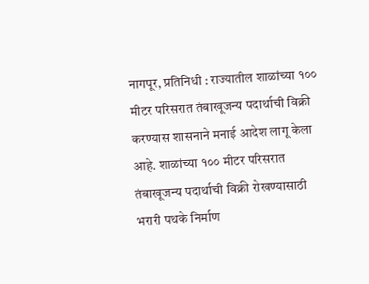नागपूर, प्रतिनिधी : राज्यातील शाळांच्या १०० मीटर परिसरात तंबाखूजन्य पदार्थाची विक्री करण्यास शासनाने मनाई आदेश लागू केला आहे. शाळांच्या १०० मीटर परिसरात तंबाखूजन्य पदार्थाची विक्री रोखण्यासाठी भरारी पथके निर्माण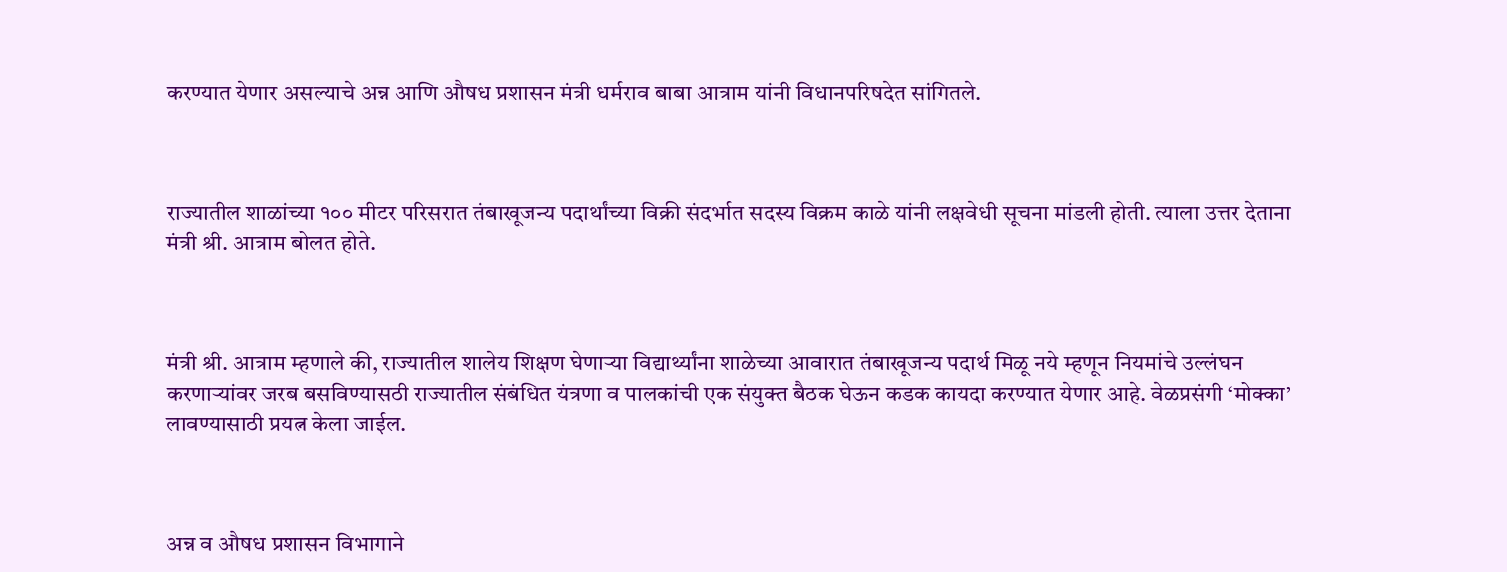करण्यात येणार असल्याचे अन्न आणि औषध प्रशासन मंत्री धर्मराव बाबा आत्राम यांनी विधानपरिषदेत सांगितले.



राज्यातील शाळांच्या १०० मीटर परिसरात तंबाखूजन्य पदार्थांच्या विक्री संदर्भात सदस्य विक्रम काळे यांनी लक्षवेधी सूचना मांडली होती. त्याला उत्तर देताना मंत्री श्री. आत्राम बोलत होते.



मंत्री श्री. आत्राम म्हणाले की, राज्यातील शालेय शिक्षण घेणाऱ्या विद्यार्थ्यांना शाळेच्या आवारात तंबाखूजन्य पदार्थ मिळू नये म्हणून नियमांचे उल्लंघन करणाऱ्यांवर जरब बसविण्यासठी राज्यातील संबंधित यंत्रणा व पालकांची एक संयुक्त बैठक घेऊन कडक कायदा करण्यात येणार आहे. वेळप्रसंगी ‘मोक्का’ लावण्यासाठी प्रयत्न केला जाईल.



अन्न व औषध प्रशासन विभागाने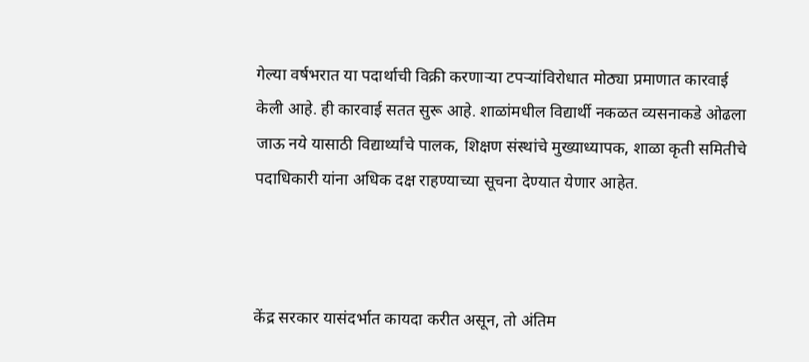गेल्या वर्षभरात या पदार्थाची विक्री करणाऱ्या टपऱ्यांविरोधात मोठ्या प्रमाणात कारवाई केली आहे. ही कारवाई सतत सुरू आहे. शाळांमधील विद्यार्थी नकळत व्यसनाकडे ओढला जाऊ नये यासाठी विद्यार्थ्यांचे पालक, शिक्षण संस्थांचे मुख्याध्यापक, शाळा कृती समितीचे पदाधिकारी यांना अधिक दक्ष राहण्याच्या सूचना देण्यात येणार आहेत.



केंद्र सरकार यासंदर्भात कायदा करीत असून, तो अंतिम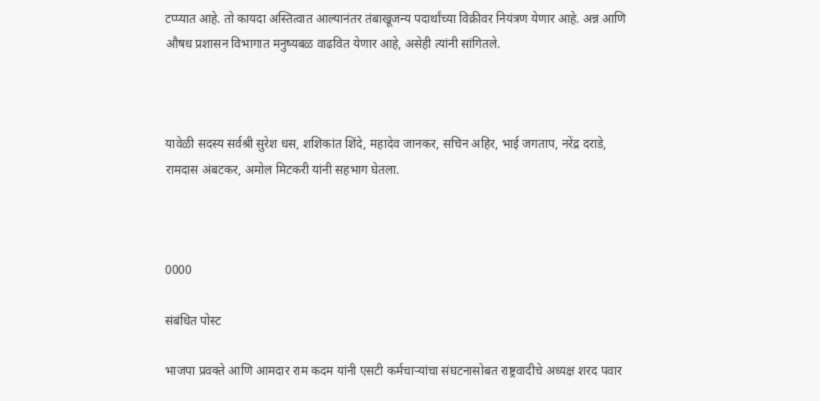टप्प्यात आहे. तो कायदा अस्तित्वात आल्यानंतर तंबाखूजन्य पदार्थांच्या विक्रीवर नियंत्रण येणार आहे. अन्न आणि औषध प्रशासन विभागात मनुष्यबळ वाढवित येणार आहे, असेही त्यांनी सांगितले.



यावेळी सदस्य सर्वश्री सुरेश धस, शशिकांत शिंदे, महादेव जानकर, सचिन अहिर, भाई जगताप, नरेंद्र दराडे, रामदास अंबटकर, अमोल मिटकरी यांनी सहभाग घेतला.



0000

संबंधित पोस्ट

भाजपा प्रवक्ते आणि आमदार राम कदम यांनी एसटी कर्मचाऱ्यांचा संघटनासोबत राष्ट्रवादीचे अध्यक्ष शरद पवार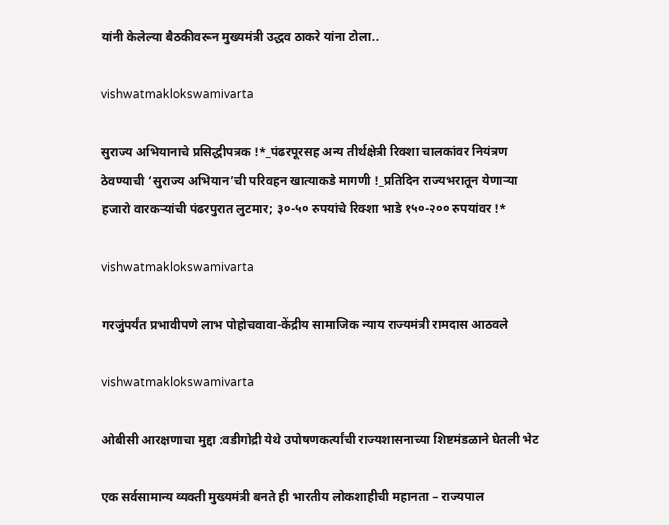यांनी केलेल्या बैठकीवरून मुख्यमंत्री उद्धव ठाकरे यांना टोला..

vishwatmaklokswamivarta

सुराज्य अभियानाचे प्रसिद्धीपत्रक !*_पंढरपूरसह अन्य तीर्थक्षेत्री रिक्शा चालकांवर नियंत्रण ठेवण्याची ‘सुराज्य अभियान’ची परिवहन खात्याकडे मागणी !_प्रतिदिन राज्यभरातून येणार्‍या हजारो वारकर्‍यांची पंढरपुरात लुटमार; ३०-५० रुपयांचे रिक्शा भाडे १५०-२०० रुपयांवर !*

vishwatmaklokswamivarta

गरजुंपर्यंत प्रभावीपणे लाभ पोहोचवावा-केंद्रीय सामाजिक न्याय राज्यमंत्री रामदास आठवले

vishwatmaklokswamivarta

ओबीसी आरक्षणाचा मुद्दा :वडीगोद्री येथे उपोषणकर्त्यांची राज्यशासनाच्या शिष्टमंडळाने घेतली भेट

एक सर्वसामान्य व्यक्ती मुख्यमंत्री बनते ही भारतीय लोकशाहीची महानता – राज्यपाल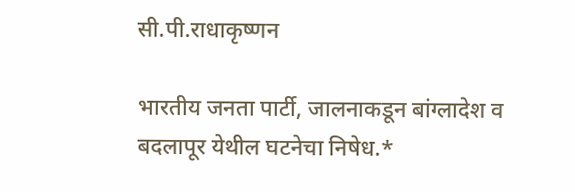सी.पी.राधाकृष्णन

भारतीय जनता पार्टी, जालनाकडून बांग्लादेश व बदलापूर येथील घटनेचा निषेध.*